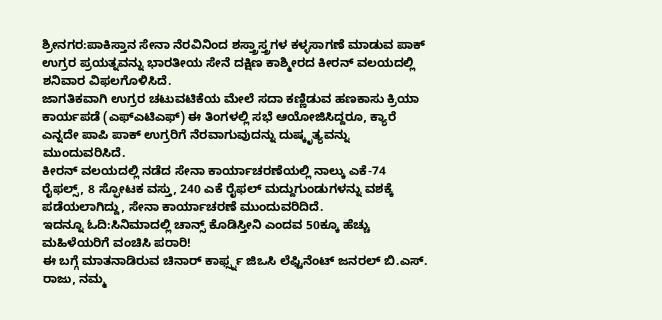ಶ್ರೀನಗರ:ಪಾಕಿಸ್ತಾನ ಸೇನಾ ನೆರವಿನಿಂದ ಶಸ್ತ್ರಾಸ್ತ್ರಗಳ ಕಳ್ಳಸಾಗಣೆ ಮಾಡುವ ಪಾಕ್ ಉಗ್ರರ ಪ್ರಯತ್ನವನ್ನು ಭಾರತೀಯ ಸೇನೆ ದಕ್ಷಿಣ ಕಾಶ್ಮೀರದ ಕೀರನ್ ವಲಯದಲ್ಲಿ ಶನಿವಾರ ವಿಫಲಗೊಳಿಸಿದೆ.
ಜಾಗತಿಕವಾಗಿ ಉಗ್ರರ ಚಟುವಟಿಕೆಯ ಮೇಲೆ ಸದಾ ಕಣ್ಣಿಡುವ ಹಣಕಾಸು ಕ್ರಿಯಾ ಕಾರ್ಯಪಡೆ (ಎಫ್ಎಟಿಎಫ್) ಈ ತಿಂಗಳಲ್ಲಿ ಸಭೆ ಆಯೋಜಿಸಿದ್ದರೂ, ಕ್ಯಾರೆ ಎನ್ನದೇ ಪಾಪಿ ಪಾಕ್ ಉಗ್ರರಿಗೆ ನೆರವಾಗುವುದನ್ನು ದುಷ್ಕೃತ್ಯವನ್ನು ಮುಂದುವರಿಸಿದೆ.
ಕೀರನ್ ವಲಯದಲ್ಲಿ ನಡೆದ ಸೇನಾ ಕಾರ್ಯಾಚರಣೆಯಲ್ಲಿ ನಾಲ್ಕು ಎಕೆ-74 ರೈಫಲ್ಸ್, 8 ಸ್ಫೋಟಕ ವಸ್ತು, 240 ಎಕೆ ರೈಫಲ್ ಮದ್ದುಗುಂಡುಗಳನ್ನು ವಶಕ್ಕೆ ಪಡೆಯಲಾಗಿದ್ದು, ಸೇನಾ ಕಾರ್ಯಾಚರಣೆ ಮುಂದುವರಿದಿದೆ.
ಇದನ್ನೂ ಓದಿ:ಸಿನಿಮಾದಲ್ಲಿ ಚಾನ್ಸ್ ಕೊಡಿಸ್ತೀನಿ ಎಂದವ 50ಕ್ಕೂ ಹೆಚ್ಚು ಮಹಿಳೆಯರಿಗೆ ವಂಚಿಸಿ ಪರಾರಿ!
ಈ ಬಗ್ಗೆ ಮಾತನಾಡಿರುವ ಚಿನಾರ್ ಕಾರ್ಫ್ಸ್ನ ಜಿಒಸಿ ಲೆಫ್ಟಿನೆಂಟ್ ಜನರಲ್ ಬಿ.ಎಸ್. ರಾಜು, ನಮ್ಮ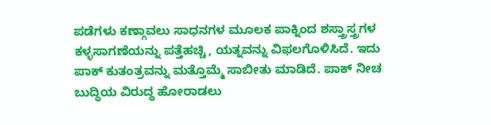ಪಡೆಗಳು ಕಣ್ಗಾವಲು ಸಾಧನಗಳ ಮೂಲಕ ಪಾಕ್ನಿಂದ ಶಸ್ತ್ರಾಸ್ತ್ರಗಳ ಕಳ್ಳಸಾಗಣೆಯನ್ನು ಪತ್ತೆಹಚ್ಚಿ, ಯತ್ನವನ್ನು ವಿಫಲಗೊಳಿಸಿದೆ. ಇದು ಪಾಕ್ ಕುತಂತ್ರವನ್ನು ಮತ್ತೊಮ್ಮೆ ಸಾಬೀತು ಮಾಡಿದೆ. ಪಾಕ್ ನೀಚ ಬುದ್ಧಿಯ ವಿರುದ್ಧ ಹೋರಾಡಲು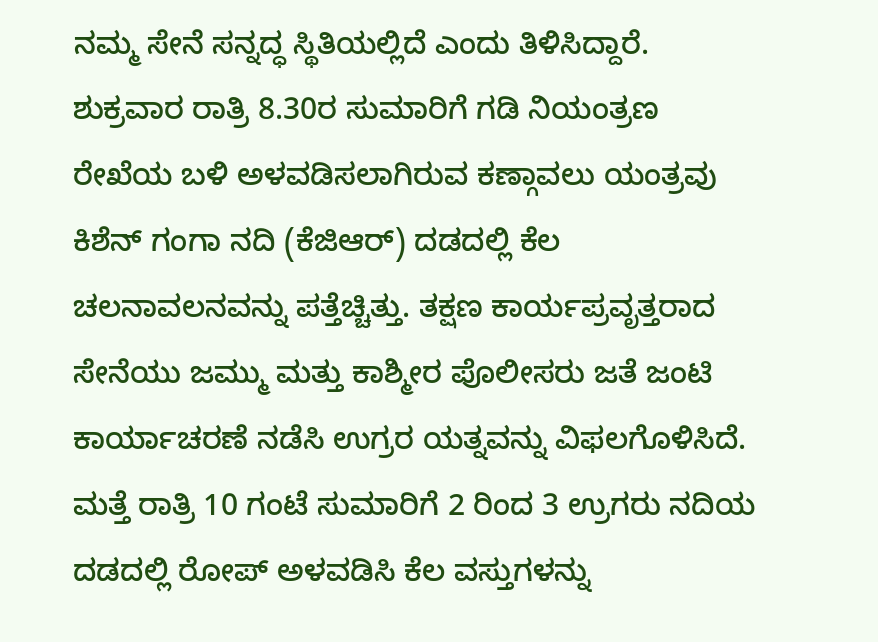ನಮ್ಮ ಸೇನೆ ಸನ್ನದ್ಧ ಸ್ಥಿತಿಯಲ್ಲಿದೆ ಎಂದು ತಿಳಿಸಿದ್ದಾರೆ.
ಶುಕ್ರವಾರ ರಾತ್ರಿ 8.30ರ ಸುಮಾರಿಗೆ ಗಡಿ ನಿಯಂತ್ರಣ ರೇಖೆಯ ಬಳಿ ಅಳವಡಿಸಲಾಗಿರುವ ಕಣ್ಗಾವಲು ಯಂತ್ರವು ಕಿಶೆನ್ ಗಂಗಾ ನದಿ (ಕೆಜಿಆರ್) ದಡದಲ್ಲಿ ಕೆಲ ಚಲನಾವಲನವನ್ನು ಪತ್ತೆಚ್ಚಿತ್ತು. ತಕ್ಷಣ ಕಾರ್ಯಪ್ರವೃತ್ತರಾದ ಸೇನೆಯು ಜಮ್ಮು ಮತ್ತು ಕಾಶ್ಮೀರ ಪೊಲೀಸರು ಜತೆ ಜಂಟಿ ಕಾರ್ಯಾಚರಣೆ ನಡೆಸಿ ಉಗ್ರರ ಯತ್ನವನ್ನು ವಿಫಲಗೊಳಿಸಿದೆ.
ಮತ್ತೆ ರಾತ್ರಿ 10 ಗಂಟೆ ಸುಮಾರಿಗೆ 2 ರಿಂದ 3 ಉ್ರಗರು ನದಿಯ ದಡದಲ್ಲಿ ರೋಪ್ ಅಳವಡಿಸಿ ಕೆಲ ವಸ್ತುಗಳನ್ನು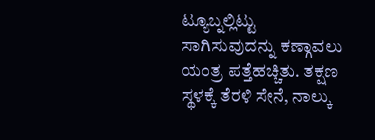ಟ್ಯೂಬ್ನಲ್ಲಿಟ್ಟು ಸಾಗಿಸುವುದನ್ನು ಕಣ್ಗಾವಲು ಯಂತ್ರ ಪತ್ತೆಹಚ್ಚಿತು. ತಕ್ಷಣ ಸ್ಥಳಕ್ಕೆ ತೆರಳಿ ಸೇನೆ, ನಾಲ್ಕು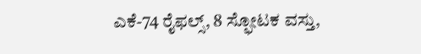ಎಕೆ-74 ರೈಫಲ್ಸ್, 8 ಸ್ಫೋಟಕ ವಸ್ತು,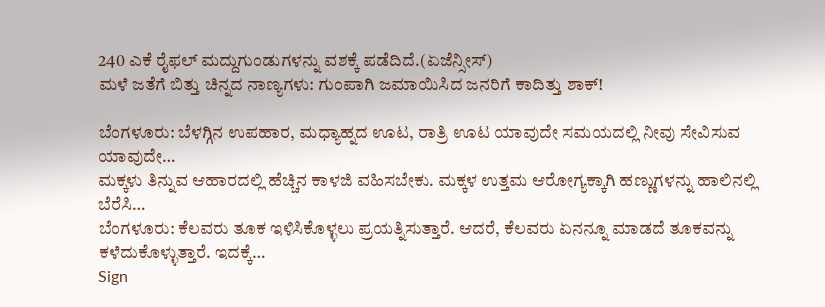240 ಎಕೆ ರೈಫಲ್ ಮದ್ದುಗುಂಡುಗಳನ್ನು ವಶಕ್ಕೆ ಪಡೆದಿದೆ.(ಏಜೆನ್ಸೀಸ್)
ಮಳೆ ಜತೆಗೆ ಬಿತ್ತು ಚಿನ್ನದ ನಾಣ್ಯಗಳು: ಗುಂಪಾಗಿ‌ ಜಮಾಯಿಸಿದ ಜನರಿಗೆ ಕಾದಿತ್ತು ಶಾಕ್!

ಬೆಂಗಳೂರು: ಬೆಳಗ್ಗಿನ ಉಪಹಾರ, ಮಧ್ಯಾಹ್ನದ ಊಟ, ರಾತ್ರಿ ಊಟ ಯಾವುದೇ ಸಮಯದಲ್ಲಿ ನೀವು ಸೇವಿಸುವ ಯಾವುದೇ…
ಮಕ್ಕಳು ತಿನ್ನುವ ಆಹಾರದಲ್ಲಿ ಹೆಚ್ಚಿನ ಕಾಳಜಿ ವಹಿಸಬೇಕು. ಮಕ್ಕಳ ಉತ್ತಮ ಆರೋಗ್ಯಕ್ಕಾಗಿ ಹಣ್ಣುಗಳನ್ನು ಹಾಲಿನಲ್ಲಿ ಬೆರೆಸಿ…
ಬೆಂಗಳೂರು: ಕೆಲವರು ತೂಕ ಇಳಿಸಿಕೊಳ್ಳಲು ಪ್ರಯತ್ನಿಸುತ್ತಾರೆ. ಆದರೆ, ಕೆಲವರು ಏನನ್ನೂ ಮಾಡದೆ ತೂಕವನ್ನು ಕಳೆದುಕೊಳ್ಳುತ್ತಾರೆ. ಇದಕ್ಕೆ…
Sign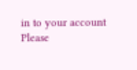in to your account
Please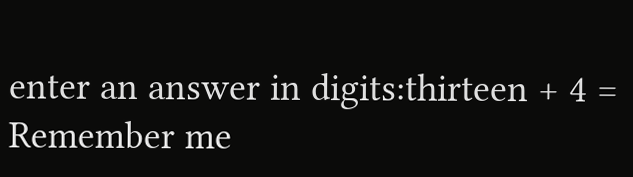enter an answer in digits:thirteen + 4 =
Remember me